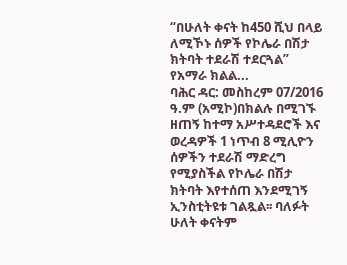“በሁለት ቀናት ከ450 ሺህ በላይ ለሚኾኑ ሰዎች የኮሌራ በሽታ ክትባት ተደራሽ ተደርጓል” የአማራ ክልል...
ባሕር ዳር: መስከረም 07/2016 ዓ.ም (አሚኮ)በክልሉ በሚገኙ ዘጠኝ ከተማ አሥተዳደሮች እና ወረዳዎች 1 ነጥብ 8 ሚሊዮን ሰዎችን ተደራሽ ማድረግ የሚያስችል የኮሌራ በሽታ ክትባት እየተሰጠ እንደሚገኝ ኢንስቲትዩቱ ገልጿል፡፡ ባለፉት ሁለት ቀናትም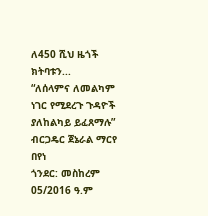ለ450 ሺህ ዜጎች ክትባቱን...
“ለሰላምና ለመልካም ነገር የሚደረጉ ጉዳዮች ያለከልካይ ይፈጸማሉ” ብርጋዴር ጀኔራል ማርየ በየነ
ጎንደር: መስከረም 05/2016 ዓ.ም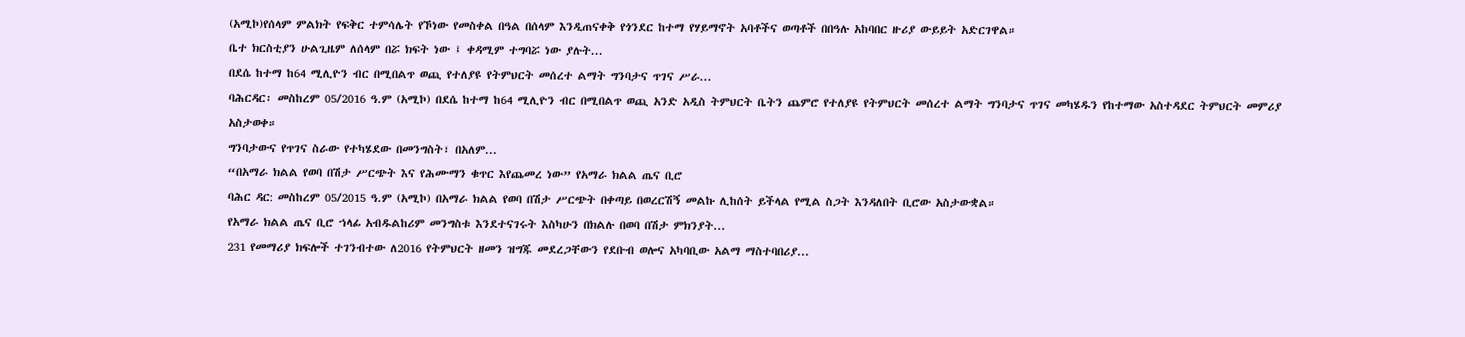(አሚኮ)የሰላም ምልክት የፍቅር ተምሳሌት የኾነው የመስቀል በዓል በሰላም እንዲጠናቀቅ የጎንደር ከተማ የሃይማኖት አባቶችና ወጣቶች በበዓሉ አከባበር ዙሪያ ውይይት አድርገዋል።
ቤተ ክርስቲያን ሁልጊዜም ለሰላም በሯ ክፍት ነው ፤ ቀዳሚም ተግባሯ ነው ያሉት...
በደሴ ከተማ ከ64 ሚሊዮን ብር በሚበልጥ ወጪ የተለያዩ የትምህርት መሰረተ ልማት ግንባታና ጥገና ሥራ...
ባሕርዳር፡ መስከረም 05/2016 ዓ.ም (አሚኮ) በደሴ ከተማ ከ64 ሚሊዮን ብር በሚበልጥ ወጪ አንድ አዲስ ትምህርት ቤትን ጨምሮ የተለያዩ የትምህርት መሰረተ ልማት ግንባታና ጥገና መካሄዱን የከተማው አስተዳደር ትምህርት መምሪያ አስታወቀ።
ግንባታውና የጥገና ስራው የተካሄደው በመንግስት፣ በአለም...
“በአማራ ክልል የወባ በሽታ ሥርጭት እና የሕሙማን ቁጥር እየጨመረ ነው” የአማራ ክልል ጤና ቢሮ
ባሕር ዳር: መስከረም 05/2015 ዓ.ም (አሚኮ) በአማራ ክልል የወባ በሽታ ሥርጭት በቀጣይ በወረርሽኝ መልኩ ሊከሰት ይችላል የሚል ስጋት እንዳለበት ቢሮው አስታውቋል።
የአማራ ክልል ጤና ቢሮ ኀላፊ አብዱልከሪም መንግስቱ እንደተናገሩት እስካሁን በክልሉ በወባ በሽታ ምክንያት...
231 የመማሪያ ክፍሎች ተገንብተው ለ2016 የትምህርት ዘመን ዝግጁ መደረጋቸውን የደቡብ ወሎና አካባቢው አልማ ማስተባበሪያ...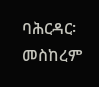ባሕርዳር፡ መስከረም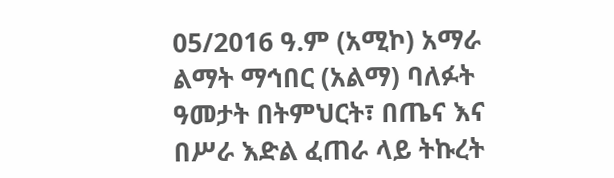05/2016 ዓ.ም (አሚኮ) አማራ ልማት ማኅበር (አልማ) ባለፉት ዓመታት በትምህርት፣ በጤና እና በሥራ እድል ፈጠራ ላይ ትኩረት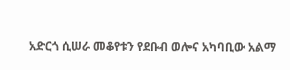አድርጎ ሲሠራ መቆየቱን የደቡብ ወሎና አካባቢው አልማ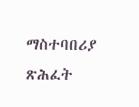ማስተባበሪያ ጽሕፈት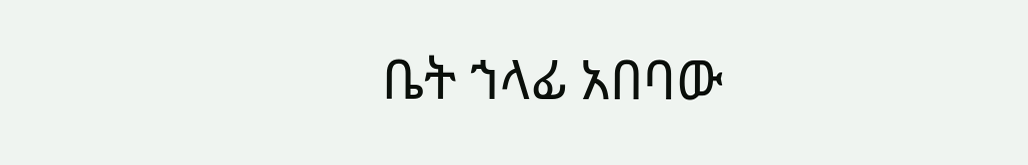ቤት ኀላፊ አበባው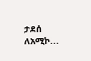ታደሰ ለአሚኮ...